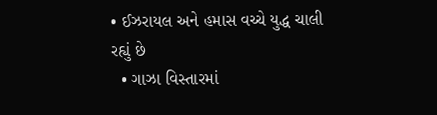• ઈઝરાયલ અને હમાસ વચ્ચે યુદ્ધ ચાલી રહ્યું છે
  • ગાઝા વિસ્તારમાં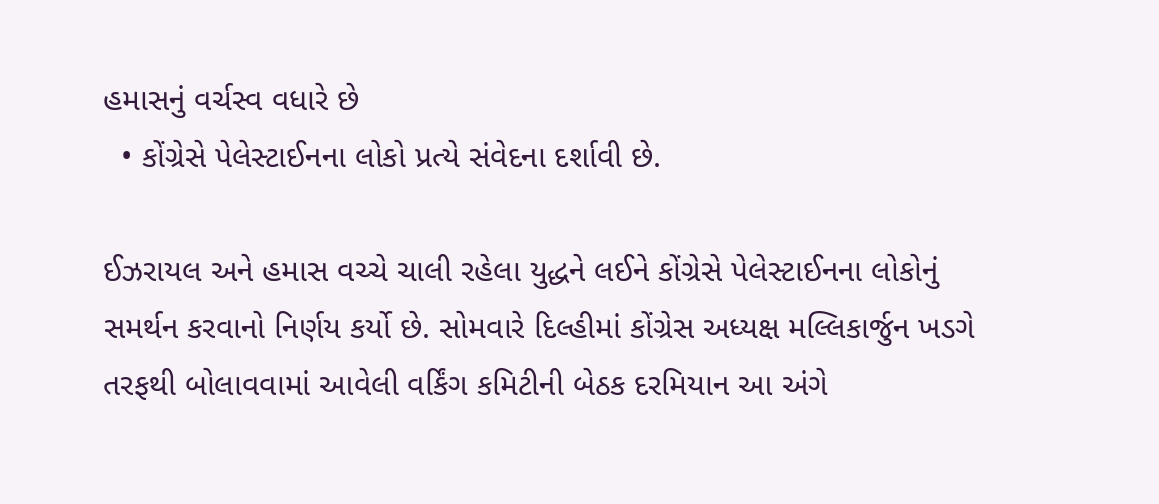હમાસનું વર્ચસ્વ વધારે છે
  • કોંગ્રેસે પેલેસ્ટાઈનના લોકો પ્રત્યે સંવેદના દર્શાવી છે.

ઈઝરાયલ અને હમાસ વચ્ચે ચાલી રહેલા યુદ્ધને લઈને કોંગ્રેસે પેલેસ્ટાઈનના લોકોનું સમર્થન કરવાનો નિર્ણય કર્યો છે. સોમવારે દિલ્હીમાં કોંગ્રેસ અધ્યક્ષ મલ્લિકાર્જુન ખડગે તરફથી બોલાવવામાં આવેલી વર્કિંગ કમિટીની બેઠક દરમિયાન આ અંગે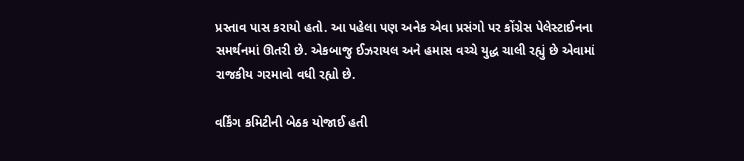પ્રસ્તાવ પાસ કરાયો હતો. આ પહેલા પણ અનેક એવા પ્રસંગો પર કોંગ્રેસ પેલેસ્ટાઈનના સમર્થનમાં ઊતરી છે. એકબાજુ ઈઝરાયલ અને હમાસ વચ્ચે યુદ્ધ ચાલી રહ્યું છે એવામાં રાજકીય ગરમાવો વધી રહ્યો છે.

વર્કિંગ કમિટીની બેઠક યોજાઈ હતી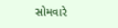સોમવારે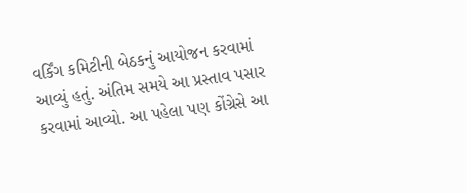વર્કિંગ કમિટીની બેઠકનું આયોજન કરવામાં આવ્યું હતું. અંતિમ સમયે આ પ્રસ્તાવ પસાર કરવામાં આવ્યો. આ પહેલા પણ કોંગ્રેસે આ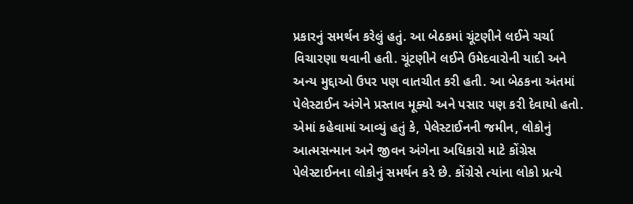પ્રકારનું સમર્થન કરેલું હતું. આ બેઠકમાં ચૂંટણીને લઈને ચર્ચા વિચારણા થવાની હતી. ચૂંટણીને લઈને ઉમેદવારોની યાદી અને અન્ય મુદ્દાઓ ઉપર પણ વાતચીત કરી હતી. આ બેઠકના અંતમાં પેલેસ્ટાઈન અંગેને પ્રસ્તાવ મૂક્યો અને પસાર પણ કરી દેવાયો હતો. એમાં કહેવામાં આવ્યું હતું કે, પેલેસ્ટાઈનની જમીન, લોકોનું આત્મસન્માન અને જીવન અંગેના અધિકારો માટે કોંગ્રેસ પેલેસ્ટાઈનના લોકોનું સમર્થન કરે છે. કોંગ્રેસે ત્યાંના લોકો પ્રત્યે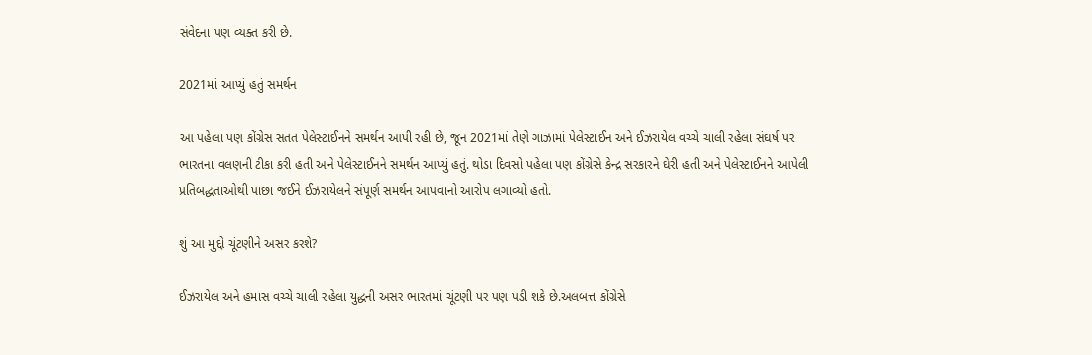સંવેદના પણ વ્યક્ત કરી છે.

2021માં આપ્યું હતું સમર્થન

આ પહેલા પણ કોંગ્રેસ સતત પેલેસ્ટાઈનને સમર્થન આપી રહી છે, જૂન 2021માં તેણે ગાઝામાં પેલેસ્ટાઈન અને ઈઝરાયેલ વચ્ચે ચાલી રહેલા સંઘર્ષ પર ભારતના વલણની ટીકા કરી હતી અને પેલેસ્ટાઈનને સમર્થન આપ્યું હતું. થોડા દિવસો પહેલા પણ કોંગ્રેસે કેન્દ્ર સરકારને ઘેરી હતી અને પેલેસ્ટાઈનને આપેલી પ્રતિબદ્ધતાઓથી પાછા જઈને ઈઝરાયેલને સંપૂર્ણ સમર્થન આપવાનો આરોપ લગાવ્યો હતો.

શું આ મુદ્દો ચૂંટણીને અસર કરશે?

ઈઝરાયેલ અને હમાસ વચ્ચે ચાલી રહેલા યુદ્ધની અસર ભારતમાં ચૂંટણી પર પણ પડી શકે છે.અલબત્ત કોંગ્રેસે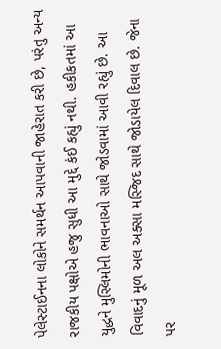પેલેસ્ટાઈનના લોકોને સમર્થન આપવાની જાહેરાત કરી છે, પરંતુ અન્ય રાજકીય પક્ષોએ હજુ સુધી આ મુદ્દે કંઈ કહ્યું નથી. હકીકતમાં આ યુદ્ધને મુસ્લિમોની ભાવનાઓ સાથે જોડવામાં આવી રહ્યું છે. આ વિવાદનું મૂળ અલ અક્સા મસ્જિદ સાથે જોડાયેલ દિવાલ છે. જેના પર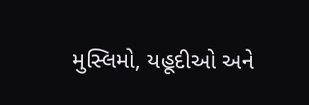મુસ્લિમો, યહૂદીઓ અને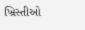ખ્રિસ્તીઓ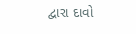દ્વારા દાવો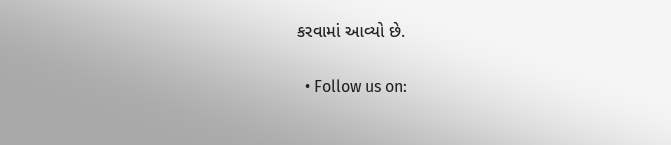કરવામાં આવ્યો છે.

  • Follow us on: